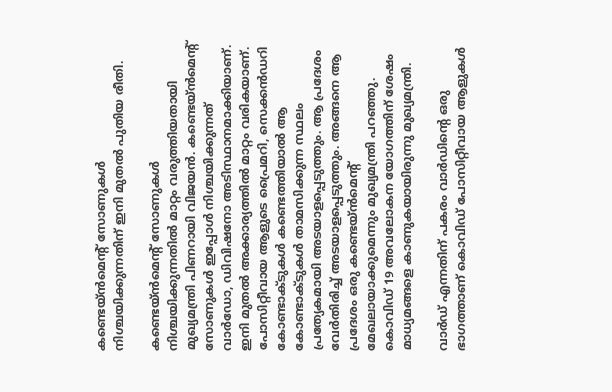കണ്ടെയ്ന്‍മെന്റ് സോണുകള്‍ നിശ്ചയിക്കുന്നതിന് ഇനി മുതല്‍ പുതിയ രീതി.

കണ്ടെയ്ന്‍മെന്റ് സോണുകള്‍ നിശ്ചയിക്കുന്നതില്‍ മാറ്റം വരുത്തിയതായി മുഖ്യമന്ത്രി പിണറായി വിജയന്‍. കണ്ടെയ്ന്‍മെന്റ് സോണുകള്‍ ഇപ്പോള്‍ നിശ്ചയിക്കുന്നത് വാര്‍ഡോ, ഡിവിഷനോ അടിസ്ഥാനമാക്കിയാണ്. ഇനി മുതല്‍ അക്കാര്യത്തില്‍ മാറ്റം വരികയാണ്. പോസിറ്റീവായ ആളുടെ പ്രൈമറി, സെക്കന്‍ഡറി കോണ്ടാക്ടുകള്‍ കണ്ടെത്തിയാല്‍ ആ കോണ്ടാക്ടുകള്‍ താമസിക്കുന്ന സ്ഥലം പ്രത്യേകമായി അടയാളപ്പെടുത്തും. ആ പ്രദേശം വേര്‍തിരിച്ച് അടയാളപ്പെടുത്തും. അങ്ങനെ ആ പ്രദേശം ഒരു കണ്ടെയ്ന്‍മെന്റ് മേഖലായാക്കുമെന്നും മുഖ്യമന്ത്രി പറഞ്ഞു. കൊവിഡ് 19 അവലോകന യോഗത്തിന് ശേഷം മാധ്യമങ്ങളെ കാണുകയായിരുന്നു മുഖ്യമന്ത്രി.

വാര്‍ഡ് എന്നതിന് പകരം വാര്‍ഡിന്റെ ഒരു ഭാഗത്താണ് കൊവിഡ് പോസിറ്റീവായ ആളുകള്‍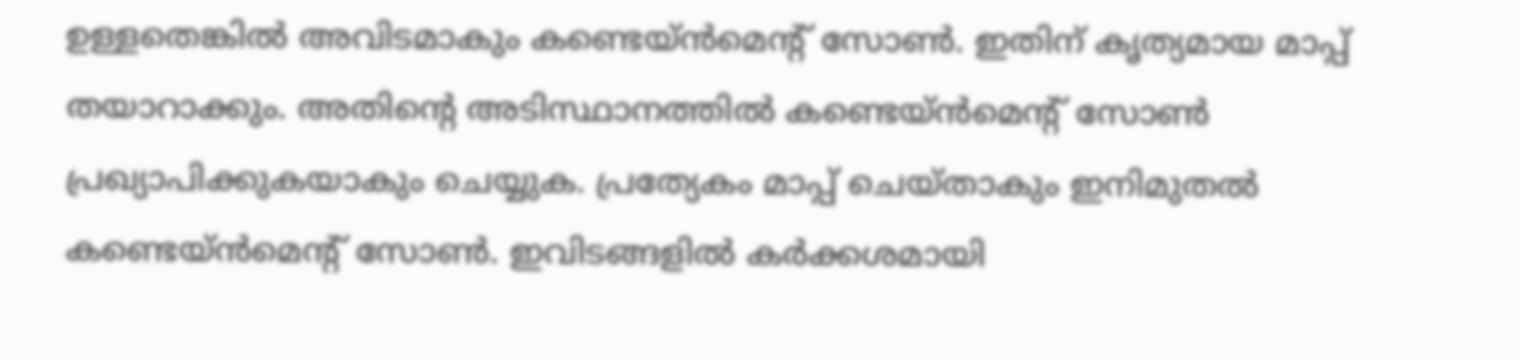ഉള്ളതെങ്കില്‍ അവിടമാകും കണ്ടെയ്ന്‍മെന്റ് സോണ്‍. ഇതിന് കൃത്യമായ മാപ്പ് തയാറാക്കും. അതിന്റെ അടിസ്ഥാനത്തില്‍ കണ്ടെയ്ന്‍മെന്റ് സോണ്‍ പ്രഖ്യാപിക്കുകയാകും ചെയ്യുക. പ്രത്യേകം മാപ്പ് ചെയ്താകും ഇനിമുതല്‍ കണ്ടെയ്ന്‍മെന്റ് സോണ്‍. ഇവിടങ്ങളില്‍ കര്‍ക്കശമായി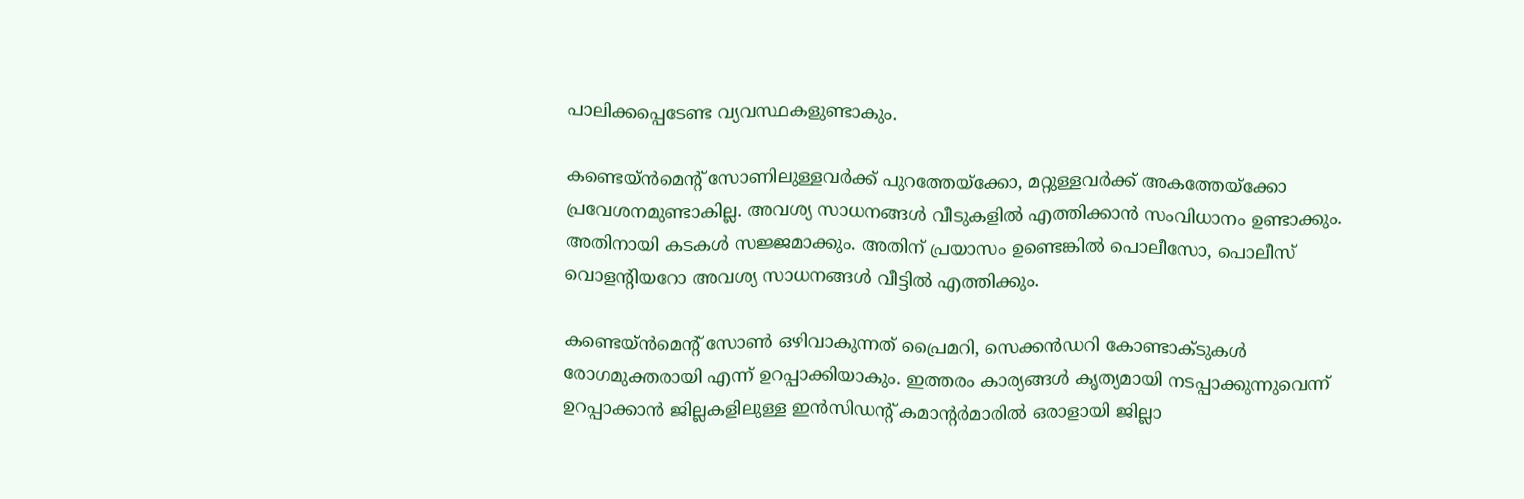പാലിക്കപ്പെടേണ്ട വ്യവസ്ഥകളുണ്ടാകും.

കണ്ടെയ്ന്‍മെന്റ് സോണിലുള്ളവര്‍ക്ക് പുറത്തേയ്‌ക്കോ, മറ്റുള്ളവര്‍ക്ക് അകത്തേയ്‌ക്കോ പ്രവേശനമുണ്ടാകില്ല. അവശ്യ സാധനങ്ങള്‍ വീടുകളില്‍ എത്തിക്കാന്‍ സംവിധാനം ഉണ്ടാക്കും. അതിനായി കടകള്‍ സജ്ജമാക്കും. അതിന് പ്രയാസം ഉണ്ടെങ്കില്‍ പൊലീസോ, പൊലീസ് വൊളന്റിയറോ അവശ്യ സാധനങ്ങള്‍ വീട്ടില്‍ എത്തിക്കും.

കണ്ടെയ്ന്‍മെന്റ് സോണ്‍ ഒഴിവാകുന്നത് പ്രൈമറി, സെക്കന്‍ഡറി കോണ്ടാക്ടുകള്‍ രോഗമുക്തരായി എന്ന് ഉറപ്പാക്കിയാകും. ഇത്തരം കാര്യങ്ങള്‍ കൃത്യമായി നടപ്പാക്കുന്നുവെന്ന് ഉറപ്പാക്കാന്‍ ജില്ലകളിലുള്ള ഇന്‍സിഡന്റ് കമാന്റര്‍മാരില്‍ ഒരാളായി ജില്ലാ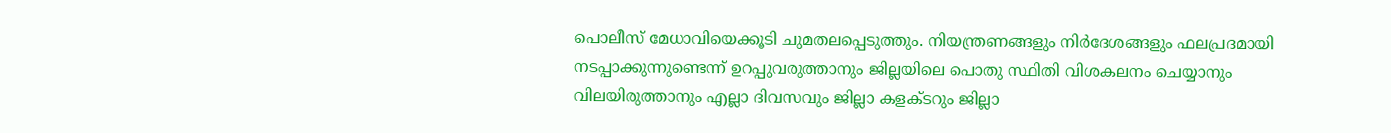പൊലീസ് മേധാവിയെക്കൂടി ചുമതലപ്പെടുത്തും. നിയന്ത്രണങ്ങളും നിര്‍ദേശങ്ങളും ഫലപ്രദമായി നടപ്പാക്കുന്നുണ്ടെന്ന് ഉറപ്പുവരുത്താനും ജില്ലയിലെ പൊതു സ്ഥിതി വിശകലനം ചെയ്യാനും വിലയിരുത്താനും എല്ലാ ദിവസവും ജില്ലാ കളക്ടറും ജില്ലാ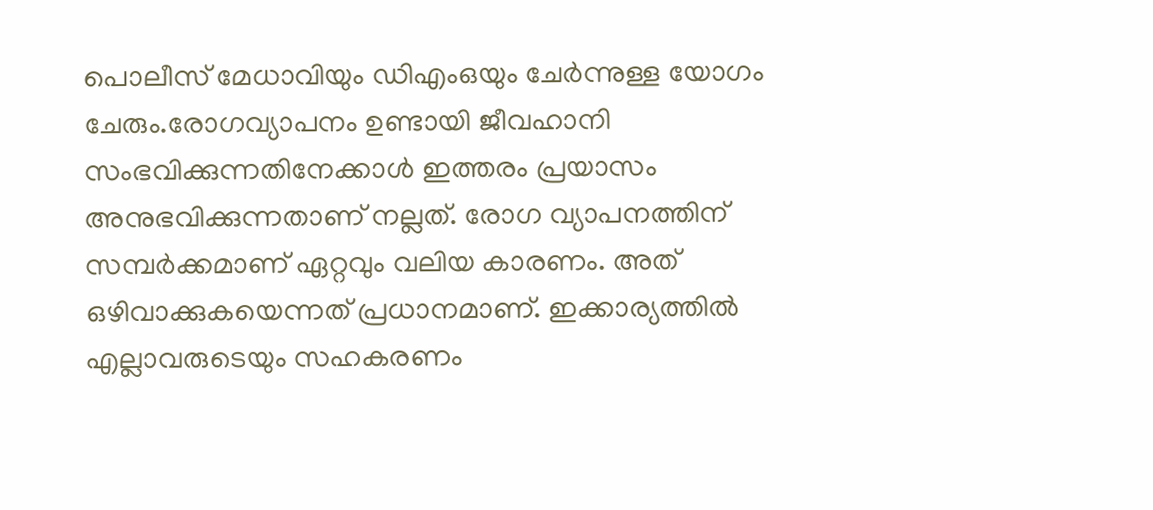പൊലീസ് മേധാവിയും ഡിഎംഒയും ചേര്‍ന്നുള്ള യോഗം ചേരും.രോഗവ്യാപനം ഉണ്ടായി ജീവഹാനി സംഭവിക്കുന്നതിനേക്കാള്‍ ഇത്തരം പ്രയാസം അനുഭവിക്കുന്നതാണ് നല്ലത്. രോഗ വ്യാപനത്തിന് സമ്പര്‍ക്കമാണ് ഏറ്റവും വലിയ കാരണം. അത് ഒഴിവാക്കുകയെന്നത് പ്രധാനമാണ്. ഇക്കാര്യത്തില്‍ എല്ലാവരുടെയും സഹകരണം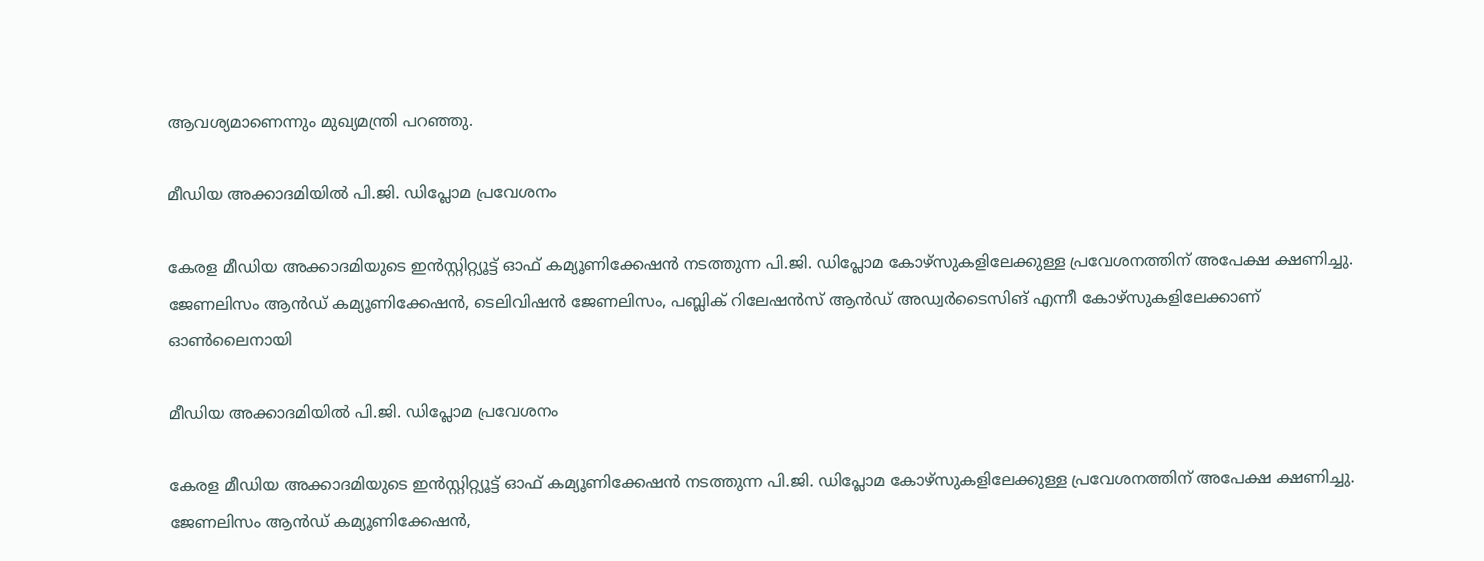ആവശ്യമാണെന്നും മുഖ്യമന്ത്രി പറഞ്ഞു.

മീഡിയ അക്കാദമിയില്‍ പി.ജി. ഡിപ്ലോമ പ്രവേശനം

കേരള മീഡിയ അക്കാദമിയുടെ ഇന്‍സ്റ്റിറ്റ്യൂട്ട് ഓഫ് കമ്യൂണിക്കേഷന്‍ നടത്തുന്ന പി.ജി. ഡിപ്ലോമ കോഴ്സുകളിലേക്കുള്ള പ്രവേശനത്തിന് അപേക്ഷ ക്ഷണിച്ചു. ജേണലിസം ആന്‍ഡ് കമ്യൂണിക്കേഷന്‍, ടെലിവിഷന്‍ ജേണലിസം, പബ്ലിക് റിലേഷന്‍സ് ആന്‍ഡ് അഡ്വര്‍ടൈസിങ് എന്നീ കോഴ്സുകളിലേക്കാണ് ഓണ്‍ലൈനായി

മീഡിയ അക്കാദമിയില്‍ പി.ജി. ഡിപ്ലോമ പ്രവേശനം

കേരള മീഡിയ അക്കാദമിയുടെ ഇന്‍സ്റ്റിറ്റ്യൂട്ട് ഓഫ് കമ്യൂണിക്കേഷന്‍ നടത്തുന്ന പി.ജി. ഡിപ്ലോമ കോഴ്സുകളിലേക്കുള്ള പ്രവേശനത്തിന് അപേക്ഷ ക്ഷണിച്ചു. ജേണലിസം ആന്‍ഡ് കമ്യൂണിക്കേഷന്‍,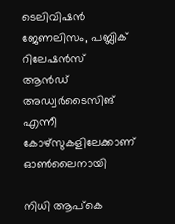ടെലിവിഷന്‍ ജേണലിസം, പബ്ലിക് റിലേഷന്‍സ് ആന്‍ഡ് അഡ്വര്‍ടൈസിങ് എന്നീ കോഴ്സുകളിലേക്കാണ് ഓണ്‍ലൈനായി

നിധി ആപ്‌കെ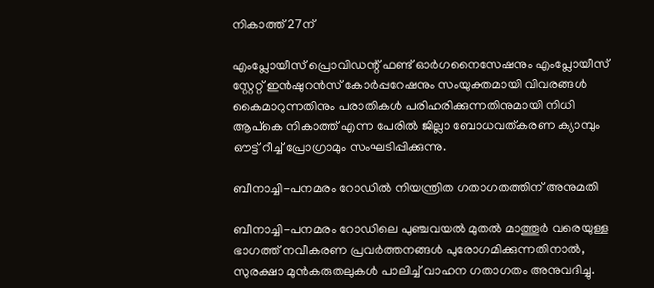നികാത്ത് 27ന്

എംപ്ലോയീസ് പ്രൊവിഡന്റ് ഫണ്ട് ഓര്‍ഗനൈസേഷനും എംപ്ലോയീസ് സ്റ്റേറ്റ് ഇന്‍ഷുറന്‍സ് കോര്‍പ്പറേഷനും സംയുക്തമായി വിവരങ്ങള്‍ കൈമാറുന്നതിനും പരാതികള്‍ പരിഹരിക്കുന്നതിനുമായി നിധി ആപ്‌കെ നികാത്ത് എന്ന പേരില്‍ ജില്ലാ ബോധവത്കരണ ക്യാമ്പും ഔട്ട് റീച്ച് പ്രോഗ്രാമും സംഘടിപ്പിക്കുന്നു.

ബീനാച്ചി-പനമരം റോഡില്‍ നിയന്ത്രിത ഗതാഗതത്തിന് അനുമതി

ബീനാച്ചി-പനമരം റോഡിലെ പുഞ്ചവയല്‍ മുതല്‍ മാത്തൂര്‍ വരെയുള്ള ഭാഗത്ത് നവീകരണ പ്രവര്‍ത്തനങ്ങള്‍ പുരോഗമിക്കുന്നതിനാല്‍, സുരക്ഷാ മുന്‍കരുതലുകള്‍ പാലിച്ച് വാഹന ഗതാഗതം അനുവദിച്ചു.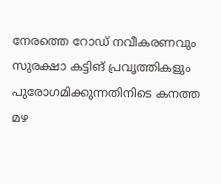നേരത്തെ റോഡ് നവീകരണവും സുരക്ഷാ കട്ടിങ് പ്രവൃത്തികളും പുരോഗമിക്കുന്നതിനിടെ കനത്ത മഴ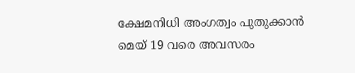ക്ഷേമനിധി അംഗത്വം പുതുക്കാന്‍ മെയ് 19 വരെ അവസരം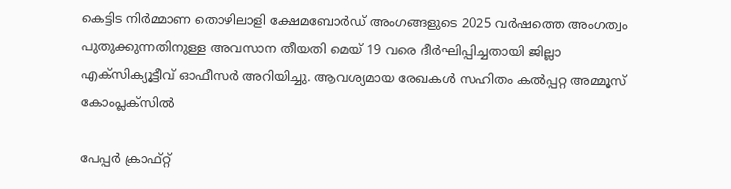കെട്ടിട നിര്‍മ്മാണ തൊഴിലാളി ക്ഷേമബോര്‍ഡ് അംഗങ്ങളുടെ 2025 വര്‍ഷത്തെ അംഗത്വം പുതുക്കുന്നതിനുള്ള അവസാന തീയതി മെയ് 19 വരെ ദീര്‍ഘിപ്പിച്ചതായി ജില്ലാ എക്സിക്യൂട്ടീവ് ഓഫീസര്‍ അറിയിച്ചു. ആവശ്യമായ രേഖകള്‍ സഹിതം കല്‍പ്പറ്റ അമ്മൂസ് കോംപ്ലക്സില്‍

പേപ്പര്‍ ക്രാഫ്റ്റ്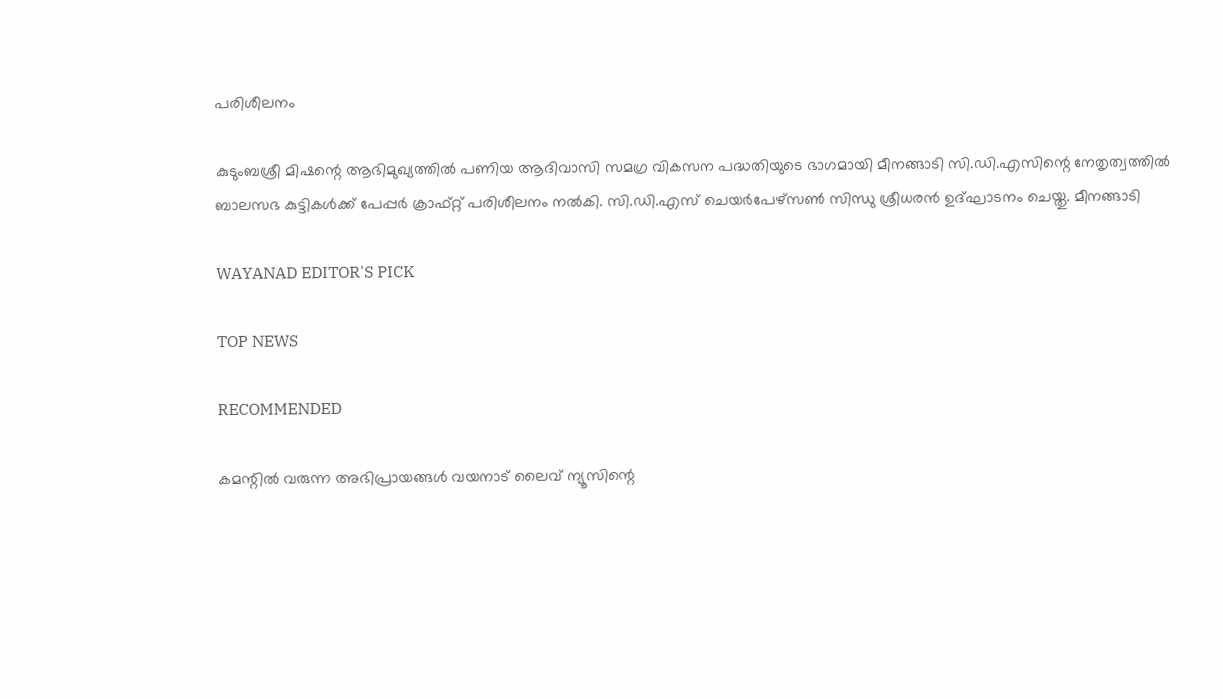പരിശീലനം

കുടുംബശ്രീ മിഷന്റെ ആഭിമുഖ്യത്തില്‍ പണിയ ആദിവാസി സമഗ്ര വികസന പദ്ധതിയുടെ ഭാഗമായി മീനങ്ങാടി സി.ഡി.എസിന്റെ നേതൃത്വത്തില്‍ ബാലസഭ കുട്ടികള്‍ക്ക് പേപ്പര്‍ ക്രാഫ്റ്റ് പരിശീലനം നല്‍കി. സി.ഡി.എസ് ചെയര്‍പേഴ്‌സണ്‍ സിന്ധു ശ്രീധരന്‍ ഉദ്ഘാടനം ചെയ്തു. മീനങ്ങാടി

WAYANAD EDITOR'S PICK

TOP NEWS

RECOMMENDED

കമന്റിൽ വരുന്ന അഭിപ്രായങ്ങൾ വയനാട് ലൈവ് ന്യൂസിന്റെ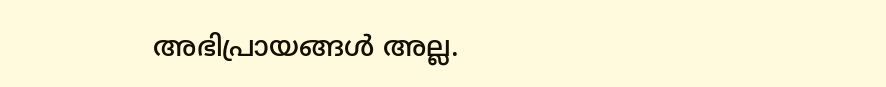അഭിപ്രായങ്ങൾ അല്ല.